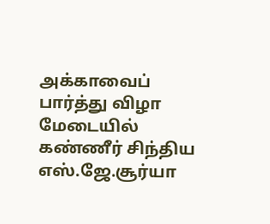அக்காவைப் பார்த்து விழா மேடையில் கண்ணீர் சிந்திய எஸ்.ஜே.சூர்யா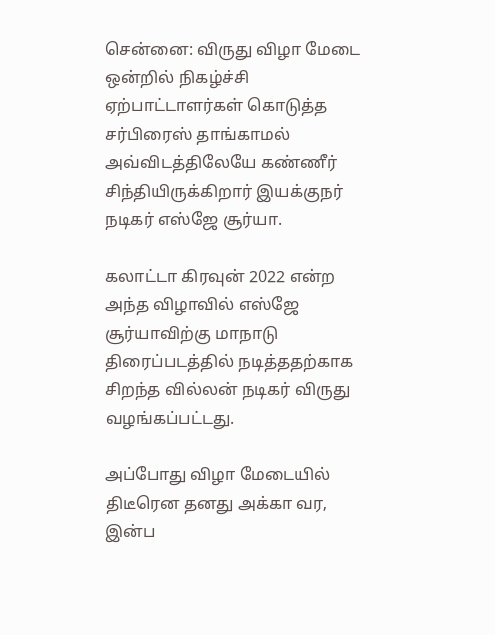சென்னை: விருது விழா மேடை ஒன்றில் நிகழ்ச்சி ஏற்பாட்டாளர்கள் கொடுத்த சர்பிரைஸ் தாங்காமல் அவ்விடத்திலேயே கண்ணீர் சிந்தியிருக்கிறார் இயக்குநர் நடிகர் எஸ்ஜே சூர்யா.

கலாட்டா கிரவுன் 2022 என்ற அந்த விழாவில் எஸ்ஜே சூர்யாவிற்கு மாநாடு திரைப்படத்தில் நடித்ததற்காக சிறந்த வில்லன் நடிகர் விருது வழங்கப்பட்டது.

அப்போது விழா மேடையில் திடீரென தனது அக்கா வர, இன்ப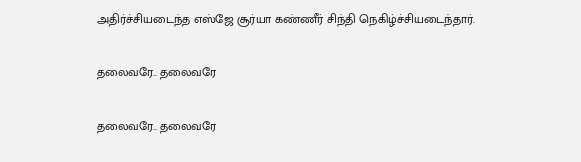அதிர்ச்சியடைந்த எஸ்ஜே சூர்யா கண்ணீர் சிந்தி நெகிழ்ச்சியடைந்தார்.

தலைவரே.. தலைவரே

தலைவரே.. தலைவரே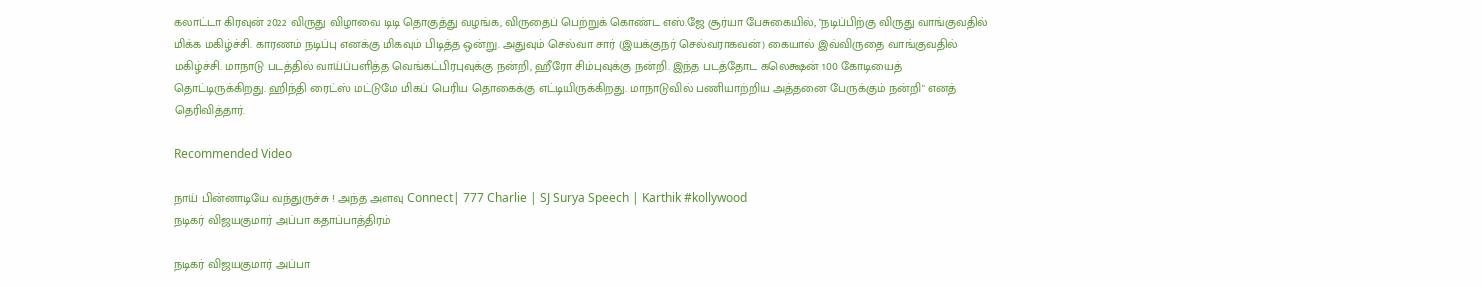கலாட்டா கிரவுன் 2022 விருது விழாவை டிடி தொகுத்து வழங்க, விருதைப் பெற்றுக் கொண்ட எஸ்.ஜே சூர்யா பேசுகையில், "நடிப்பிற்கு விருது வாங்குவதில் மிக்க மகிழ்ச்சி. காரணம் நடிப்பு எனக்கு மிகவும் பிடித்த ஒன்று. அதுவும் செல்வா சார் (இயக்குநர் செல்வராகவன்) கையால் இவ்விருதை வாங்குவதில் மகிழ்ச்சி. மாநாடு படத்தில் வாய்ப்பளித்த வெங்கட்பிரபுவுக்கு நன்றி, ஹீரோ சிம்புவுக்கு நன்றி. இந்த படத்தோட கலெக்ஷன் 100 கோடியைத் தொட்டிருக்கிறது. ஹிந்தி ரைட்ஸ் மட்டுமே மிகப் பெரிய தொகைக்கு எட்டியிருக்கிறது. மாநாடுவில் பணியாற்றிய அத்தனை பேருக்கும் நன்றி" எனத் தெரிவித்தார்.

Recommended Video

நாய் பின்னாடியே வந்துருச்சு ! அந்த அளவு Connect| 777 Charlie | SJ Surya Speech | Karthik #kollywood
நடிகர் விஜயகுமார் அப்பா கதாப்பாத்திரம்

நடிகர் விஜயகுமார் அப்பா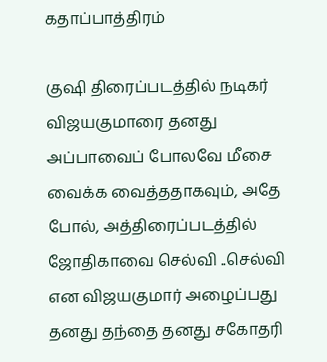கதாப்பாத்திரம்

குஷி திரைப்படத்தில் நடிகர் விஜயகுமாரை தனது அப்பாவைப் போலவே மீசை வைக்க வைத்ததாகவும், அதே போல், அத்திரைப்படத்தில் ஜோதிகாவை செல்வி ..செல்வி என விஜயகுமார் அழைப்பது தனது தந்தை தனது சகோதரி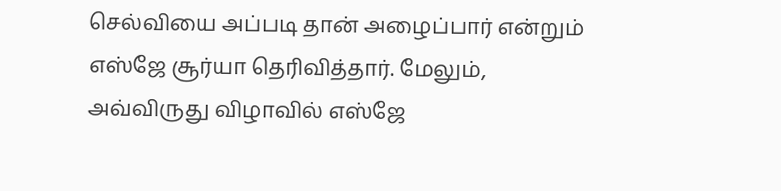செல்வியை அப்படி தான் அழைப்பார் என்றும் எஸ்ஜே சூர்யா தெரிவித்தார். மேலும், அவ்விருது விழாவில் எஸ்ஜே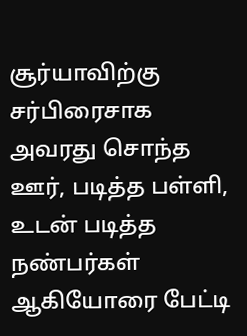சூர்யாவிற்கு சர்பிரைசாக அவரது சொந்த ஊர், படித்த பள்ளி, உடன் படித்த நண்பர்கள் ஆகியோரை பேட்டி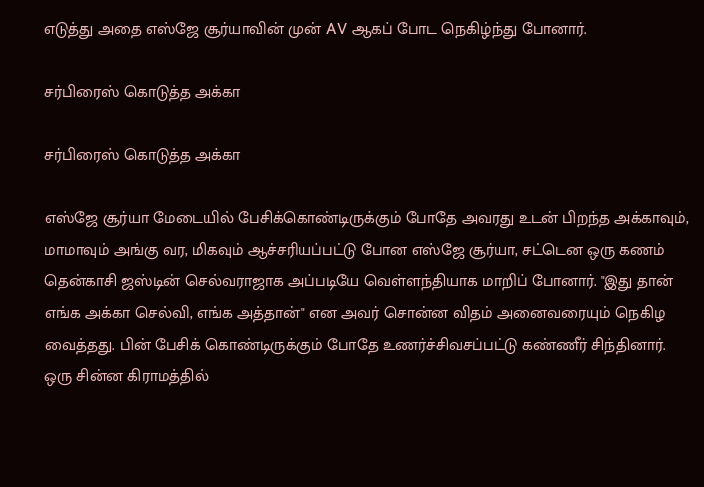எடுத்து அதை எஸ்ஜே சூர்யாவின் முன் AV ஆகப் போட நெகிழ்ந்து போனார்.

சர்பிரைஸ் கொடுத்த அக்கா

சர்பிரைஸ் கொடுத்த அக்கா

எஸ்ஜே சூர்யா மேடையில் பேசிக்கொண்டிருக்கும் போதே அவரது உடன் பிறந்த அக்காவும், மாமாவும் அங்கு வர, மிகவும் ஆச்சரியப்பட்டு போன எஸ்ஜே சூர்யா, சட்டென ஒரு கணம் தென்காசி ஜஸ்டின் செல்வராஜாக அப்படியே வெள்ளந்தியாக மாறிப் போனார். "இது தான் எங்க அக்கா செல்வி, எங்க அத்தான்" என அவர் சொன்ன விதம் அனைவரையும் நெகிழ வைத்தது. பின் பேசிக் கொண்டிருக்கும் போதே உணர்ச்சிவசப்பட்டு கண்ணீர் சிந்தினார். ஒரு சின்ன கிராமத்தில்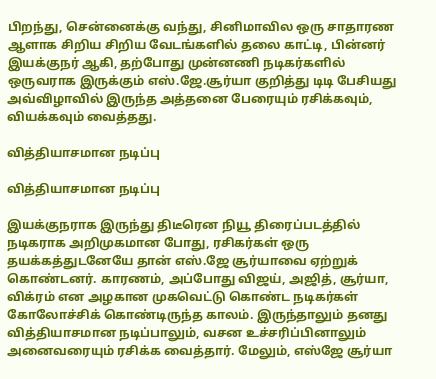பிறந்து, சென்னைக்கு வந்து, சினிமாவில ஒரு சாதாரண ஆளாக சிறிய சிறிய வேடங்களில் தலை காட்டி, பின்னர் இயக்குநர் ஆகி, தற்போது முன்னணி நடிகர்களில் ஒருவராக இருக்கும் எஸ்.ஜே.சூர்யா குறித்து டிடி பேசியது அவ்விழாவில் இருந்த அத்தனை பேரையும் ரசிக்கவும், வியக்கவும் வைத்தது.

வித்தியாசமான நடிப்பு

வித்தியாசமான நடிப்பு

இயக்குநராக இருந்து திடீரென நியூ திரைப்படத்தில் நடிகராக அறிமுகமான போது, ரசிகர்கள் ஒரு தயக்கத்துடனேயே தான் எஸ்.ஜே சூர்யாவை ஏற்றுக் கொண்டனர். காரணம், அப்போது விஜய், அஜித், சூர்யா, விக்ரம் என அழகான முகவெட்டு கொண்ட நடிகர்கள் கோலோச்சிக் கொண்டிருந்த காலம். இருந்தாலும் தனது வித்தியாசமான நடிப்பாலும், வசன உச்சரிப்பினாலும் அனைவரையும் ரசிக்க வைத்தார். மேலும், எஸ்ஜே சூர்யா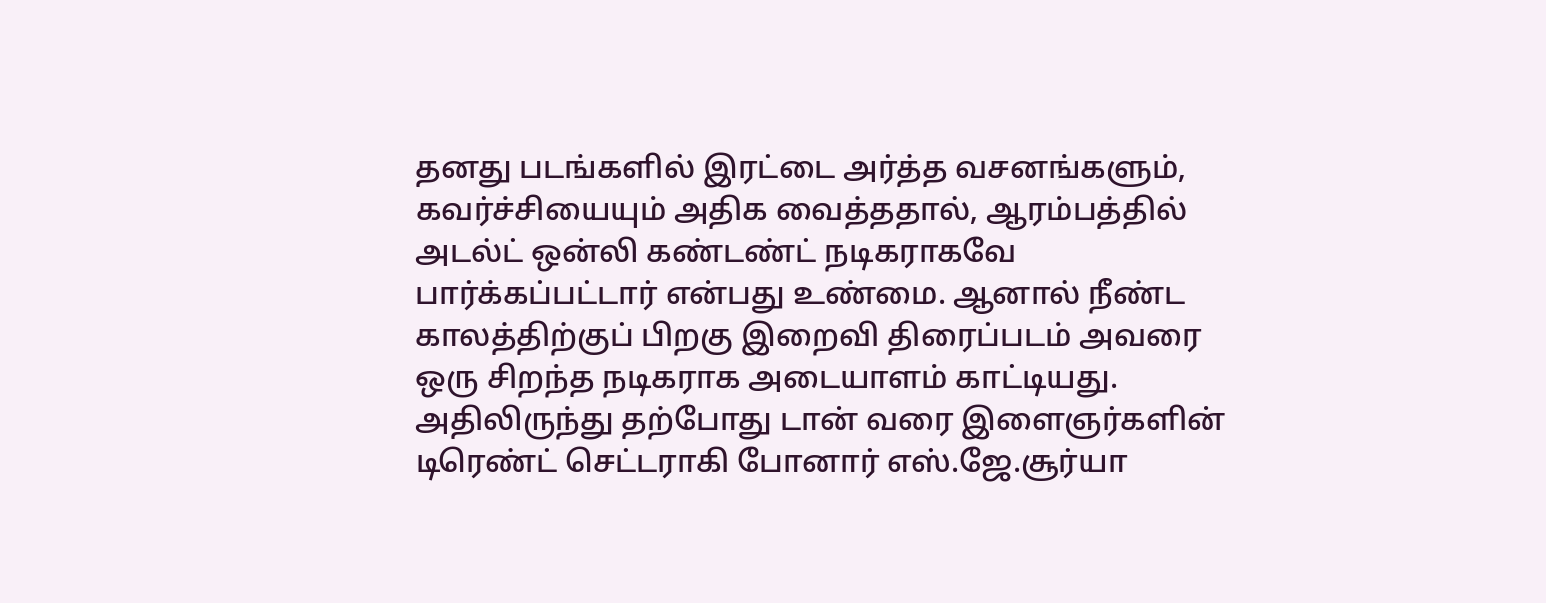தனது படங்களில் இரட்டை அர்த்த வசனங்களும், கவர்ச்சியையும் அதிக வைத்ததால், ஆரம்பத்தில் அடல்ட் ஒன்லி கண்டண்ட் நடிகராகவே பார்க்கப்பட்டார் என்பது உண்மை. ஆனால் நீண்ட காலத்திற்குப் பிறகு இறைவி திரைப்படம் அவரை ஒரு சிறந்த நடிகராக அடையாளம் காட்டியது. அதிலிருந்து தற்போது டான் வரை இளைஞர்களின் டிரெண்ட் செட்டராகி போனார் எஸ்.ஜே.சூர்யா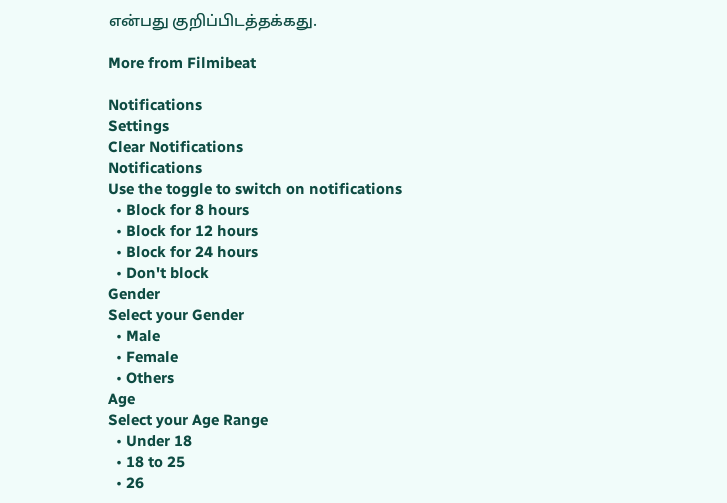என்பது குறிப்பிடத்தக்கது.

More from Filmibeat

Notifications
Settings
Clear Notifications
Notifications
Use the toggle to switch on notifications
  • Block for 8 hours
  • Block for 12 hours
  • Block for 24 hours
  • Don't block
Gender
Select your Gender
  • Male
  • Female
  • Others
Age
Select your Age Range
  • Under 18
  • 18 to 25
  • 26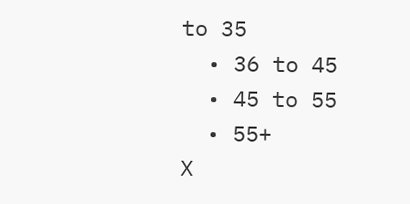to 35
  • 36 to 45
  • 45 to 55
  • 55+
X